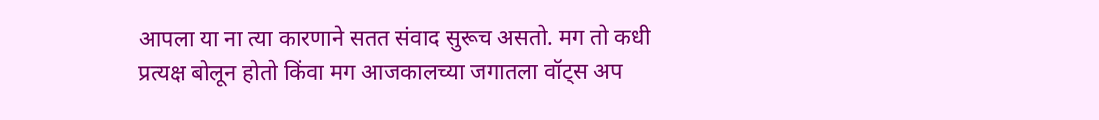आपला या ना त्या कारणाने सतत संवाद सुरूच असतो. मग तो कधी प्रत्यक्ष बोलून होतो किंवा मग आजकालच्या जगातला वॉट्स अप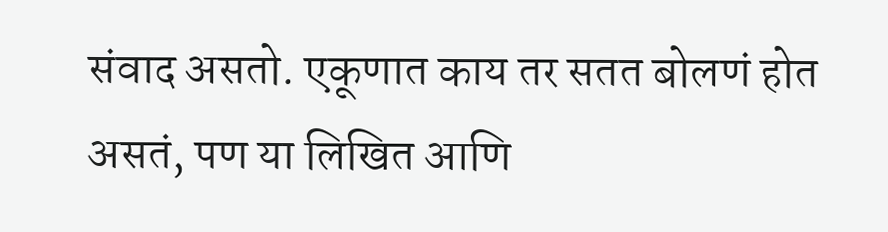संवाद असतो. एकूणात काय तर सतत बोलणं होत असतं, पण या लिखित आणि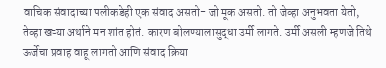वाचिक संवादाच्या पलीकडेही एक संवाद असतो- जो मूक असतो. तो जेव्हा अनुभवता येतो, तेव्हा खऱ्या अर्थाने मन शांत होतं. कारण बोलण्यालासुद्धा उर्मी लागते. उर्मी असली म्हणजे तिथे ऊर्जेचा प्रवाह वाहू लागतो आणि संवाद क्रिया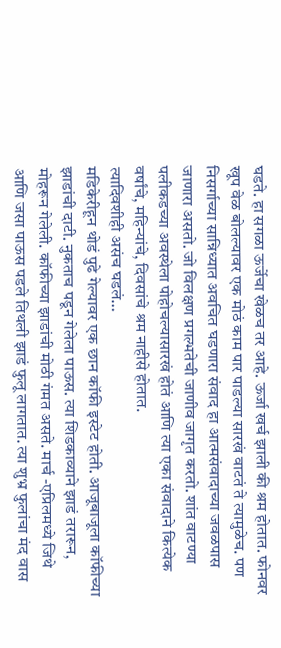घडते. हा सगळा ऊर्जेचा खेळच तर आहे. ऊर्जा खर्च झाली की श्रम होतात. फोनवर खूप वेळ बोलल्यावर एक मोठं काम पार पाडल्या सारखं वाटतं ते त्यामुळेच. पण निसर्गाच्या सान्निध्यात अवचित घडणारा संवाद हा आत्मसंवादाच्या जवळपास जाणारा असतो. जो विलक्षण प्रगल्भतेची जाणीव जागृत करतो. शांत वाटण्या पलीकडच्या अवस्थेला पोहोचल्यासारखं होतं आणि त्या एका संवादाने कित्येक वर्षांचे, महिन्यांचे, दिवसांचे श्रम नाहीसे होतात.
त्यादिवशीही असंच घडलं…
मडिकेरीहून थोडं पुढे गेल्यावर एक छान कॉफी इस्टेट होती. आजूबाजूला कॉफीच्या झाडांची दाटी. नुकताच पडून गेलेला पाऊस. त्या शिडकाव्याने झाडं तरारून, मोहरून गेलेली. कॉफीच्या झाडांची मोठी गंमत असते. मार्च -एप्रिलमध्ये जिथे आणि जसा पाऊस पडले तिथली झाडं फुलू लागतात. त्या शुभ्र फुलांचा मंद वास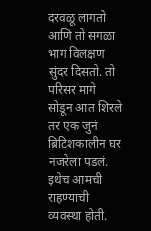दरवळू लागतो आणि तो सगळा भाग विलक्षण सुंदर दिसतो. तो परिसर मागे सोडून आत शिरले तर एक जुनं ब्रिटिशकालीन घर नजरेला पडलं. इथेच आमची राहण्याची व्यवस्था होती.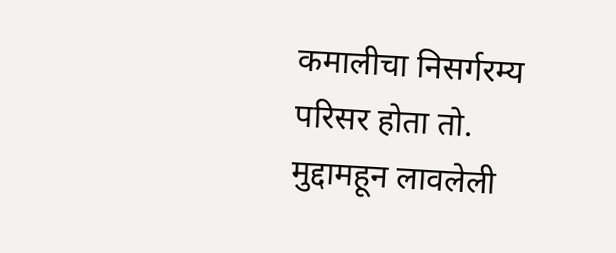कमालीचा निसर्गरम्य परिसर होता तो. मुद्दामहून लावलेली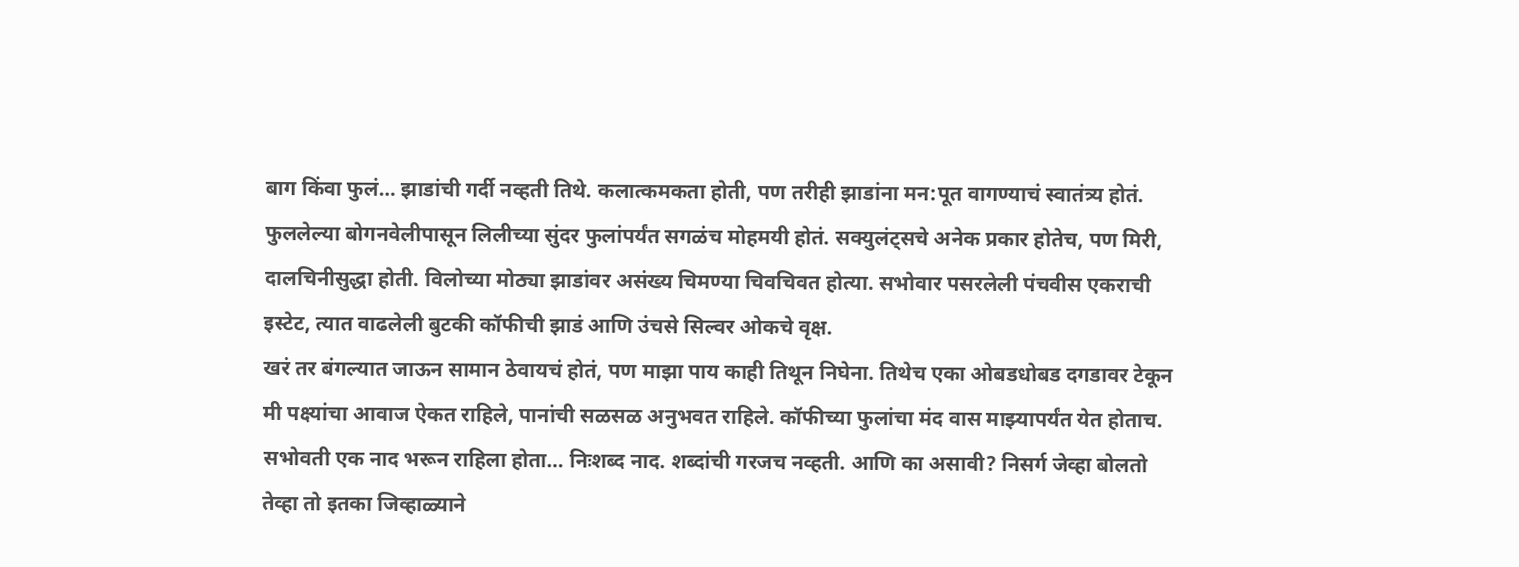बाग किंवा फुलं… झाडांची गर्दी नव्हती तिथे. कलात्कमकता होती, पण तरीही झाडांना मन:पूत वागण्याचं स्वातंत्र्य होतं. फुललेल्या बोगनवेलीपासून लिलीच्या सुंदर फुलांपर्यंत सगळंच मोहमयी होतं. सक्युलंट्सचे अनेक प्रकार होतेच, पण मिरी, दालचिनीसुद्धा होती. विलोच्या मोठ्या झाडांवर असंख्य चिमण्या चिवचिवत होत्या. सभोवार पसरलेली पंचवीस एकराची इस्टेट, त्यात वाढलेली बुटकी कॉफीची झाडं आणि उंचसे सिल्वर ओकचे वृक्ष.
खरं तर बंगल्यात जाऊन सामान ठेवायचं होतं, पण माझा पाय काही तिथून निघेना. तिथेच एका ओबडधोबड दगडावर टेकून मी पक्ष्यांचा आवाज ऐकत राहिले, पानांची सळसळ अनुभवत राहिले. कॉफीच्या फुलांचा मंद वास माझ्यापर्यंत येत होताच. सभोवती एक नाद भरून राहिला होता… निःशब्द नाद. शब्दांची गरजच नव्हती. आणि का असावी? निसर्ग जेव्हा बोलतो तेव्हा तो इतका जिव्हाळ्याने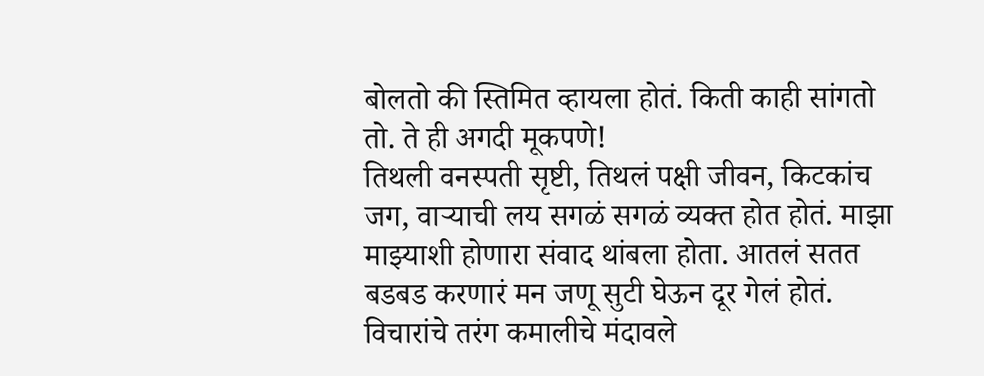बोलतो की स्तिमित व्हायला होतं. किती काही सांगतो तो. ते ही अगदी मूकपणे!
तिथली वनस्पती सृष्टी, तिथलं पक्षी जीवन, किटकांच जग, वाऱ्याची लय सगळं सगळं व्यक्त होत होतं. माझा माझ्याशी होणारा संवाद थांबला होता. आतलं सतत बडबड करणारं मन जणू सुटी घेऊन दूर गेलं होतं. विचारांचे तरंग कमालीचे मंदावले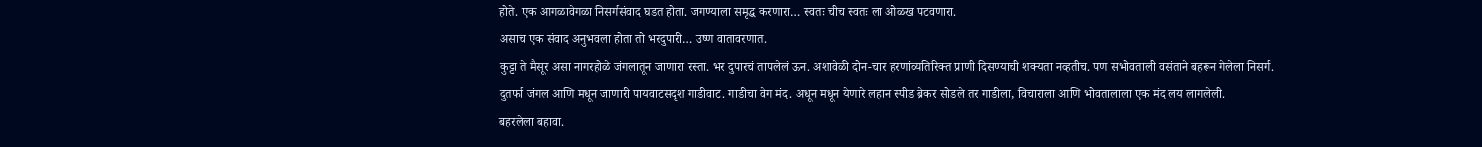होते. एक आगळावेगळा निसर्गसंवाद घडत होता. जगण्याला समृद्ध करणारा… स्वतः चीच स्वतः ला ओळख पटवणारा.
असाच एक संवाद अनुभवला होता तो भरदुपारी… उष्ण वातावरणात.
कुट्टा ते मैसूर असा नागरहोळे जंगलातून जाणारा रस्ता. भर दुपारचं तापलेलं ऊन. अशावेळी दोन-चार हरणांव्यतिरिक्त प्राणी दिसण्याची शक्यता नव्हतीच. पण सभोवताली वसंताने बहरून गेलेला निसर्ग. दुतर्फा जंगल आणि मधून जाणारी पायवाटसदृश गाडीवाट. गाडीचा वेग मंद. अधून मधून येणारे लहान स्पीड ब्रेकर सोडले तर गाडीला, विचाराला आणि भोवतालाला एक मंद लय लागलेली.
बहरलेला बहावा.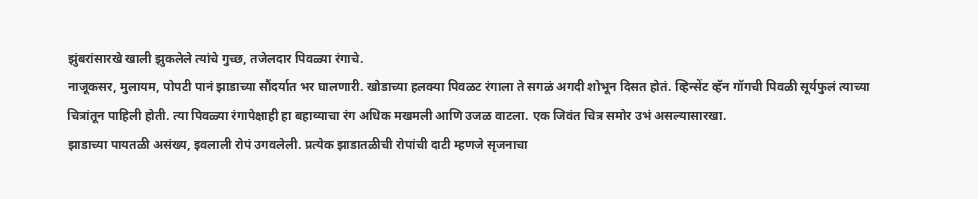झुंबरांसारखे खाली झुकलेले त्यांचे गुच्छ, तजेलदार पिवळ्या रंगाचे.
नाजूकसर, मुलायम, पोपटी पानं झाडाच्या सौंदर्यात भर घालणारी. खोडाच्या हलक्या पिवळट रंगाला ते सगळं अगदी शोभून दिसत होतं. व्हिन्सेंट व्हॅन गॉगची पिवळी सूर्यफुलं त्याच्या चित्रांतून पाहिली होती. त्या पिवळ्या रंगापेक्षाही हा बहाव्याचा रंग अधिक मखमली आणि उजळ वाटला. एक जिवंत चित्र समोर उभं असल्यासारखा.
झाडाच्या पायतळी असंख्य, इवलाली रोपं उगवलेली. प्रत्येक झाडातळीची रोपांची दाटी म्हणजे सृजनाचा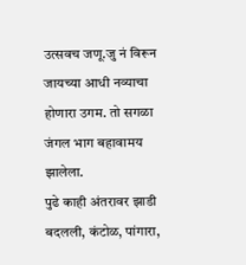उत्सवच जणू.जु नं विरून जायच्या आधी नव्याचा होणारा उगम. तो सगळा जंगल भाग बहावामय झालेला.
पुढे काही अंतरावर झाडी बदलली, कंटोळ, पांगारा,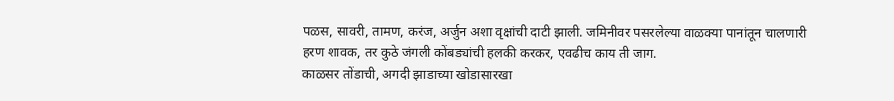पळस, सावरी, तामण, करंज, अर्जुन अशा वृक्षांची दाटी झाली. जमिनीवर पसरलेल्या वाळक्या पानांतून चालणारी हरण शावक, तर कुठे जंगली कोंबड्यांची हलकी करकर, एवढीच काय ती जाग.
काळसर तोंडाची, अगदी झाडाच्या खोडासारखा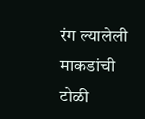रंग ल्यालेली माकडांची टोळी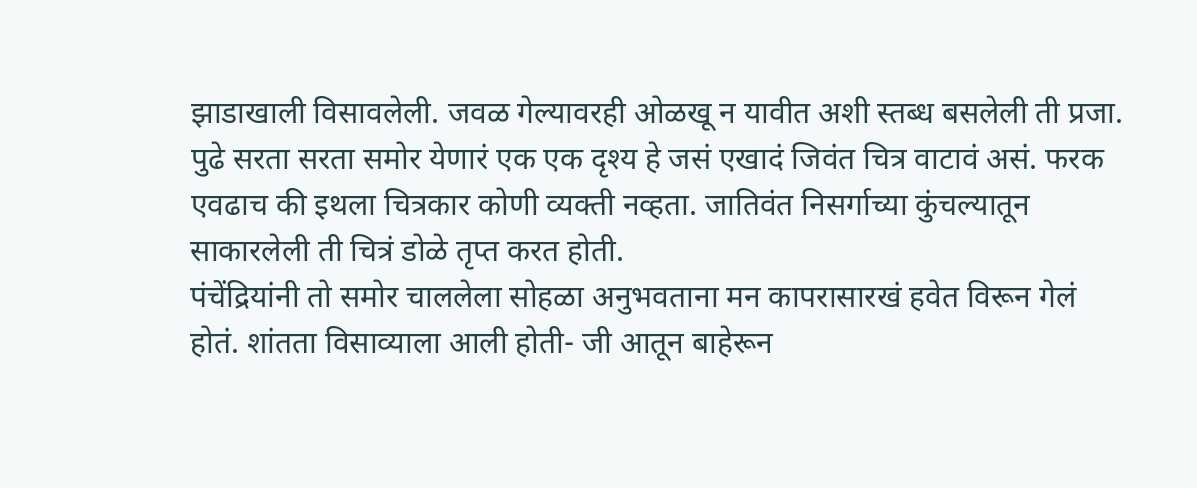झाडाखाली विसावलेली. जवळ गेल्यावरही ओळखू न यावीत अशी स्तब्ध बसलेली ती प्रजा. पुढे सरता सरता समोर येणारं एक एक दृश्य हे जसं एखादं जिवंत चित्र वाटावं असं. फरक एवढाच की इथला चित्रकार कोणी व्यक्ती नव्हता. जातिवंत निसर्गाच्या कुंचल्यातून साकारलेली ती चित्रं डोळे तृप्त करत होती.
पंचेंद्रियांनी तो समोर चाललेला सोहळा अनुभवताना मन कापरासारखं हवेत विरून गेलं होतं. शांतता विसाव्याला आली होती- जी आतून बाहेरून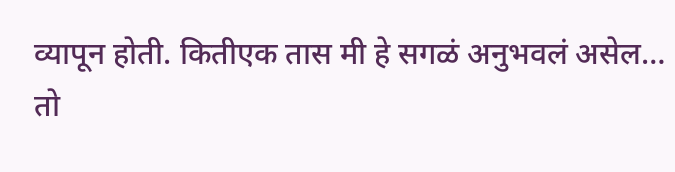व्यापून होती. कितीएक तास मी हे सगळं अनुभवलं असेल…
तो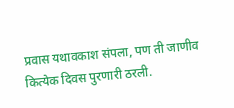प्रवास यथावकाश संपला, पण ती जाणीव कित्येक दिवस पुरणारी ठरली.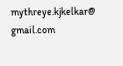mythreye.kjkelkar@ gmail.com